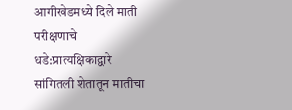आगीखेडमध्ये दिले माती परीक्षणाचे धडे:प्रात्यक्षिकाद्वारे सांगितली शेतातून मातीचा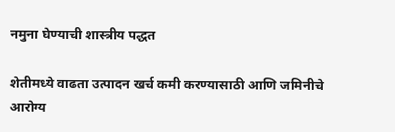नमुना घेण्याची शास्त्रीय पद्धत

शेतीमध्ये वाढता उत्पादन खर्च कमी करण्यासाठी आणि जमिनीचे आरोग्य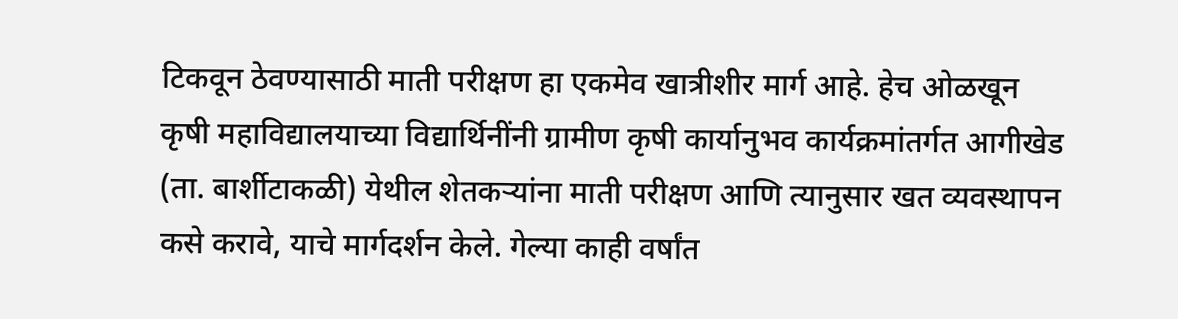टिकवून ठेवण्यासाठी माती परीक्षण हा एकमेव खात्रीशीर मार्ग आहे. हेच ओळखून कृषी महाविद्यालयाच्या विद्यार्थिनींनी ग्रामीण कृषी कार्यानुभव कार्यक्रमांतर्गत आगीखेड (ता. बार्शीटाकळी) येथील शेतकऱ्यांना माती परीक्षण आणि त्यानुसार खत व्यवस्थापन कसे करावे, याचे मार्गदर्शन केले. गेल्या काही वर्षांत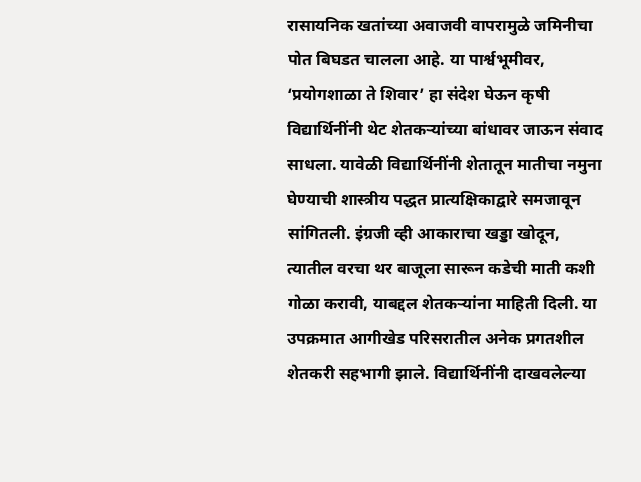रासायनिक खतांच्या अवाजवी वापरामुळे जमिनीचा पोत बिघडत चालला आहे. या पार्श्वभूमीवर, ‘प्रयोगशाळा ते शिवार’ हा संदेश घेऊन कृषी विद्यार्थिनींनी थेट शेतकऱ्यांच्या बांधावर जाऊन संवाद साधला. यावेळी विद्यार्थिनींनी शेतातून मातीचा नमुना घेण्याची शास्त्रीय पद्धत प्रात्यक्षिकाद्वारे समजावून सांगितली. इंग्रजी व्ही आकाराचा खड्डा खोदून, त्यातील वरचा थर बाजूला सारून कडेची माती कशी गोळा करावी, याबद्दल शेतकऱ्यांना माहिती दिली. या उपक्रमात आगीखेड परिसरातील अनेक प्रगतशील शेतकरी सहभागी झाले. विद्यार्थिनींनी दाखवलेल्या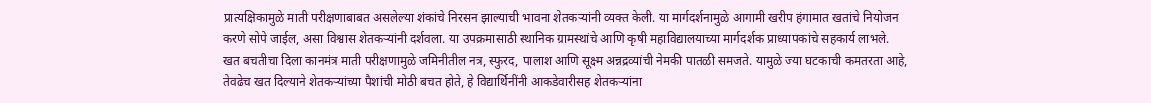प्रात्यक्षिकामुळे माती परीक्षणाबाबत असलेल्या शंकांचे निरसन झाल्याची भावना शेतकऱ्यांनी व्यक्त केली. या मार्गदर्शनामुळे आगामी खरीप हंगामात खतांचे नियोजन करणे सोपे जाईल, असा विश्वास शेतकऱ्यांनी दर्शवला. या उपक्रमासाठी स्थानिक ग्रामस्थांचे आणि कृषी महाविद्यालयाच्या मार्गदर्शक प्राध्यापकांचे सहकार्य लाभले. खत बचतीचा दिला कानमंत्र माती परीक्षणामुळे जमिनीतील नत्र, स्फुरद, पालाश आणि सूक्ष्म अन्नद्रव्यांची नेमकी पातळी समजते. यामुळे ज्या घटकाची कमतरता आहे, तेवढेच खत दिल्याने शेतकऱ्यांच्या पैशांची मोठी बचत होते, हे विद्यार्थिनींनी आकडेवारीसह शेतकऱ्यांना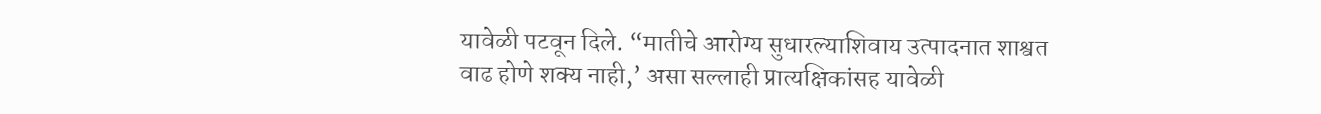यावेळी पटवून दिले. “मातीचे आरोग्य सुधारल्याशिवाय उत्पादनात शाश्वत वाढ होणे शक्य नाही,’ असा सल्लाही प्रात्यक्षिकांसह यावेळी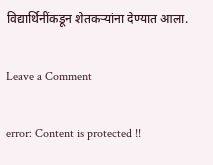विद्यार्थिनींकडून शेतकऱ्यांना देण्यात आला.

Leave a Comment

error: Content is protected !!